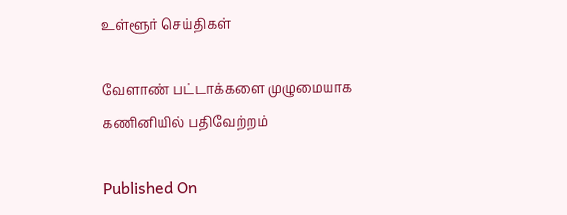உள்ளூர் செய்திகள்

வேளாண் பட்டாக்களை முழுமையாக கணினியில் பதிவேற்றம்

Published On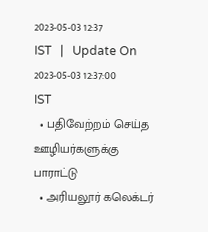2023-05-03 12:37 IST   |   Update On 2023-05-03 12:37:00 IST
  • பதிவேற்றம் செய்த ஊழியர்களுக்கு பாராட்டு
  • அரியலூர் கலெக்டர்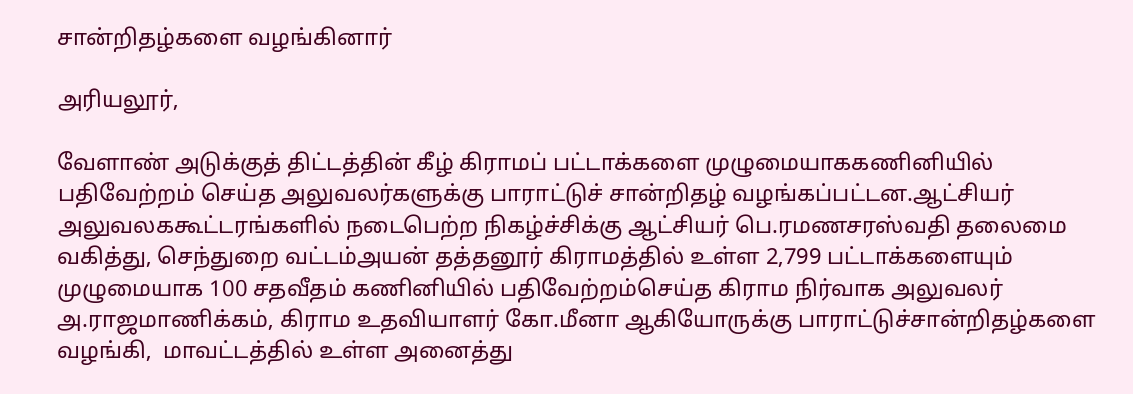சான்றிதழ்களை வழங்கினார்

அரியலூர்,

வேளாண் அடுக்குத் திட்டத்தின் கீழ் கிராமப் பட்டாக்களை முழுமையாககணினியில் பதிவேற்றம் செய்த அலுவலர்களுக்கு பாராட்டுச் சான்றிதழ் வழங்கப்பட்டன.ஆட்சியர் அலுவலககூட்டரங்களில் நடைபெற்ற நிகழ்ச்சிக்கு ஆட்சியர் பெ.ரமணசரஸ்வதி தலைமை வகித்து, செந்துறை வட்டம்அயன் தத்தனூர் கிராமத்தில் உள்ள 2,799 பட்டாக்களையும் முழுமையாக 100 சதவீதம் கணினியில் பதிவேற்றம்செய்த கிராம நிர்வாக அலுவலர் அ.ராஜமாணிக்கம், கிராம உதவியாளர் கோ.மீனா ஆகியோருக்கு பாராட்டுச்சான்றிதழ்களை வழங்கி,  மாவட்டத்தில் உள்ள அனைத்து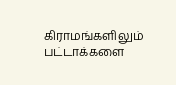கிராமங்களிலும் பட்டாக்களை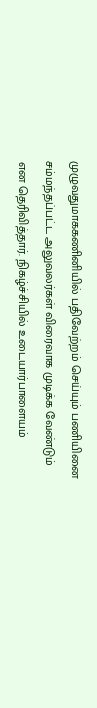முழுவதுமாககணினியில் பதிவேற்றம் செய்யும் பணியினை சம்மந்தப்பட்ட அலுவலர்கள் விரைவாக முடிக்க வேண்டும் என தெரிவித்தார். நிகழ்ச்சியில் உடையார்பாளையம்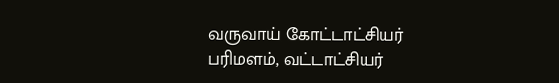வருவாய் கோட்டாட்சியர் பரிமளம், வட்டாட்சியர்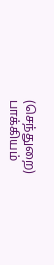(செந்துறை) பாக்கியம்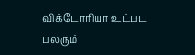விக்டோரியா உட்பட பலரும்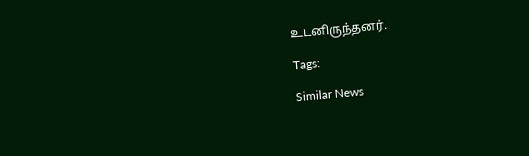உடனிருந்தனர்.

Tags:

Similar News